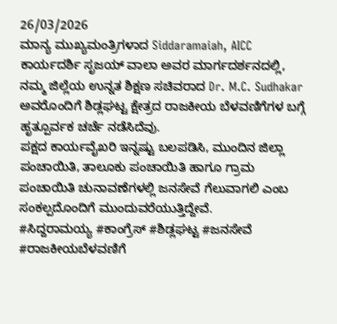26/03/2026
ಮಾನ್ಯ ಮುಖ್ಯಮಂತ್ರಿಗಳಾದ Siddaramaiah, AICC ಕಾರ್ಯದರ್ಶಿ ಸೃಜಯ್ ವಾಲಾ ಅವರ ಮಾರ್ಗದರ್ಶನದಲ್ಲಿ, ನಮ್ಮ ಜಿಲ್ಲೆಯ ಉನ್ನತ ಶಿಕ್ಷಣ ಸಚಿವರಾದ Dr. M.C. Sudhakar ಅವರೊಂದಿಗೆ ಶಿಡ್ಲಘಟ್ಟ ಕ್ಷೇತ್ರದ ರಾಜಕೀಯ ಬೆಳವಣಿಗೆಗಳ ಬಗ್ಗೆ ಹೃತ್ಪೂರ್ವಕ ಚರ್ಚೆ ನಡೆಸಿದೆವು.
ಪಕ್ಷದ ಕಾರ್ಯವೈಖರಿ ಇನ್ನಷ್ಟು ಬಲಪಡಿಸಿ, ಮುಂದಿನ ಜಿಲ್ಲಾ ಪಂಚಾಯಿತಿ, ತಾಲೂಕು ಪಂಚಾಯಿತಿ ಹಾಗೂ ಗ್ರಾಮ ಪಂಚಾಯಿತಿ ಚುನಾವಣೆಗಳಲ್ಲಿ ಜನಸೇವೆ ಗೆಲುವಾಗಲಿ ಎಂಬ ಸಂಕಲ್ಪದೊಂದಿಗೆ ಮುಂದುವರೆಯುತ್ತಿದ್ದೇವೆ.
#ಸಿದ್ದರಾಮಯ್ಯ #ಕಾಂಗ್ರೆಸ್ #ಶಿಡ್ಲಘಟ್ಟ #ಜನಸೇವೆ #ರಾಜಕೀಯಬೆಳವಣಿಗೆ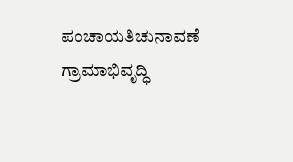ಪಂಚಾಯತಿಚುನಾವಣೆ ಗ್ರಾಮಾಭಿವೃದ್ಧಿ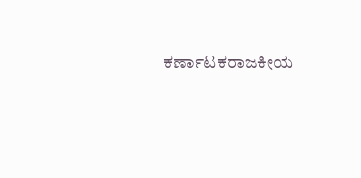ಕರ್ಣಾಟಕರಾಜಕೀಯ